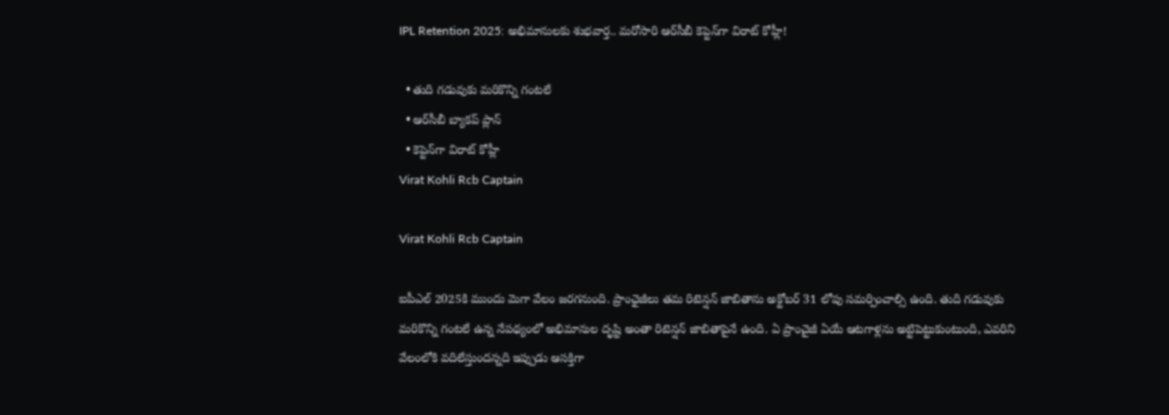IPL Retention 2025: అభిమానులకు శుభవార్త.. మరోసారి ఆర్‌సీబీ కెప్టెన్‌గా విరాట్ కోహ్లీ!

  • తుది గడువుకు మరికొన్ని గంటలే
  • ఆర్‌సీబీ బ్యాకప్ ప్లాన్
  • కెప్టెన్‌గా విరాట్ కోహ్లీ
Virat Kohli Rcb Captain

Virat Kohli Rcb Captain

ఐపీఎల్ 2025కి ముందు మెగా వేలం జరగనుంది. ప్రాంఛైజీలు తమ రిటెన్షన్‌ జాబితాను అక్టోబర్‌ 31 లోపు సమర్పించాల్సి ఉంది. తుది గడువుకు మరికొన్ని గంటలే ఉన్న నేపథ్యంలో అభిమానుల దృష్టి అంతా రిటెన్షన్‌ జాబితాపైనే ఉంది. ఏ ప్రాంచైజీ ఏయే ఆటగాళ్లను అట్టిపెట్టుకుంటుంది, ఎవరిని వేలంలోకి వదిలేస్తుందన్నది ఇప్పుడు ఆసక్తిగా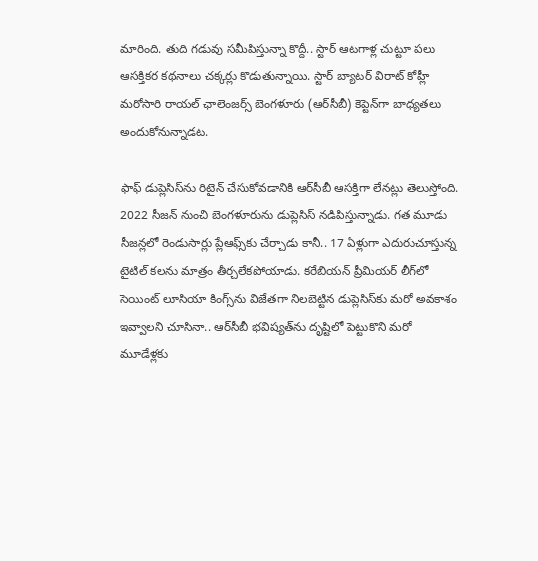మారింది. తుది గడువు సమీపిస్తున్నా కొద్దీ.. స్టార్‌ ఆటగాళ్ల చుట్టూ పలు ఆసక్తికర కథనాలు చక్కర్లు కొడుతున్నాయి. స్టార్ బ్యాటర్ విరాట్‌ కోహ్లీ మరోసారి రాయల్‌ ఛాలెంజర్స్‌ బెంగళూరు (ఆర్‌సీబీ) కెప్టెన్‌గా బాధ్యతలు అందుకోనున్నాడట.

ఫాఫ్ డుప్లెసిస్‌ను రిటైన్ చేసుకోవడానికి ఆర్‌సీబీ ఆసక్తిగా లేనట్లు తెలుస్తోంది. 2022 సీజన్ నుంచి బెంగళూరును డుప్లెసిస్ నడిపిస్తున్నాడు. గత మూడు సీజన్లలో రెండుసార్లు ప్లేఆఫ్స్‌కు చేర్చాడు కానీ.. 17 ఏళ్లుగా ఎదురుచూస్తున్న టైటిల్ కలను మాత్రం తీర్చలేకపోయాడు. కరేబియన్ ప్రీమియర్ లీగ్‌లో సెయింట్ లూసియా కింగ్స్‌ను విజేతగా నిలబెట్టిన డుప్లెసిస్‌కు మరో అవకాశం ఇవ్వాలని చూసినా.. ఆర్‌సీబీ భవిష్యత్‌ను దృష్టిలో పెట్టుకొని మరో మూడేళ్లకు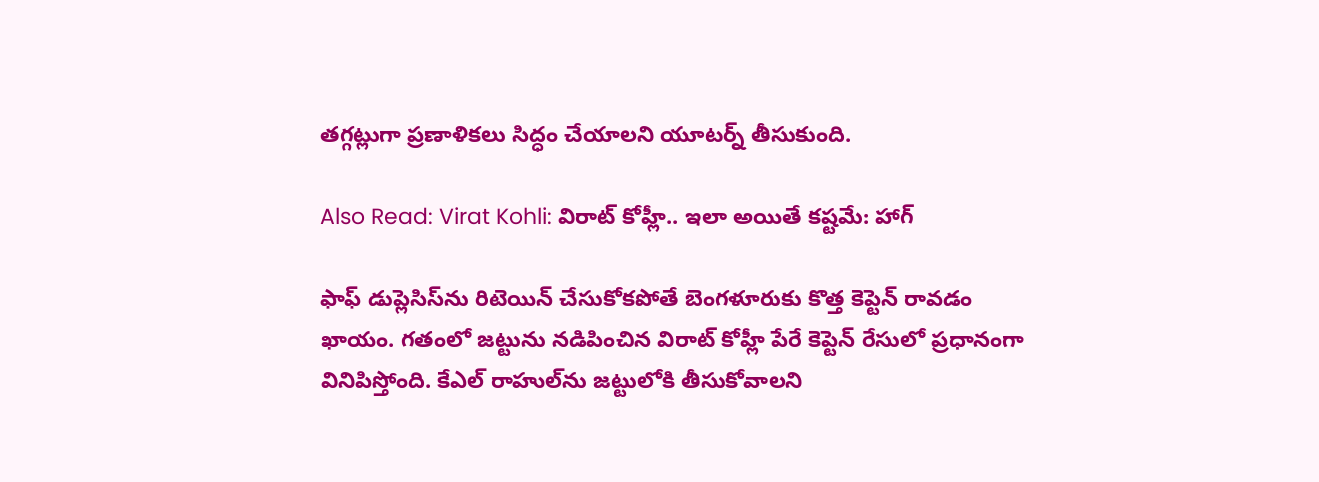తగ్గట్లుగా ప్రణాళికలు సిద్ధం చేయాలని యూటర్న్ తీసుకుంది.

Also Read: Virat Kohli: విరాట్ కోహ్లీ.. ఇలా అయితే కష్టమే: హాగ్

ఫాఫ్ డుప్లెసిస్‌ను రిటెయిన్‌ చేసుకోకపోతే బెంగళూరుకు కొత్త కెప్టెన్‌ రావడం ఖాయం. గతంలో జట్టును నడిపించిన విరాట్ కోహ్లీ పేరే కెప్టెన్ రేసులో ప్రధానంగా వినిపిస్తోంది. కేఎల్ రాహుల్‌ను జట్టులోకి తీసుకోవాలని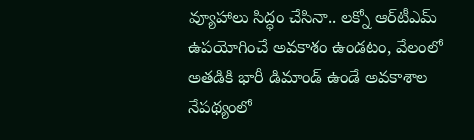వ్యూహాలు సిద్ధం చేసినా.. లక్నో ఆర్‌టీఎమ్ ఉపయోగించే అవకాశం ఉండటం, వేలంలో అతడికి భారీ డిమాండ్ ఉండే అవకాశాల నేపథ్యంలో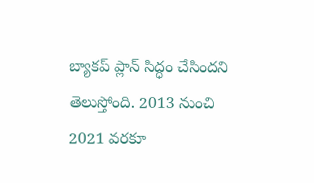బ్యాకప్ ప్లాన్ సిద్ధం చేసిందని తెలుస్తోంది. 2013 నుంచి 2021 వరకూ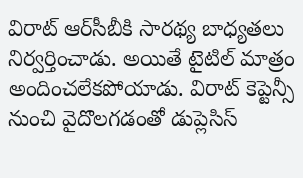విరాట్ ఆర్‌సీబీకి సారథ్య బాధ్యతలు నిర్వర్తించాడు. అయితే టైటిల్‌ మాత్రం అందించలేకపోయాడు. విరాట్‌ కెప్టెన్సీ నుంచి వైదొలగడంతో డుప్లెసిస్‌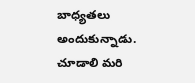బాధ్యతలు అందుకున్నాడు. చూడాలి మరి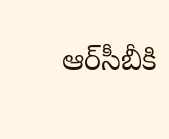ఆర్‌సీబీకి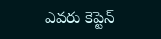ఎవరు కెప్టెన్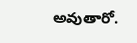అవుతారో.